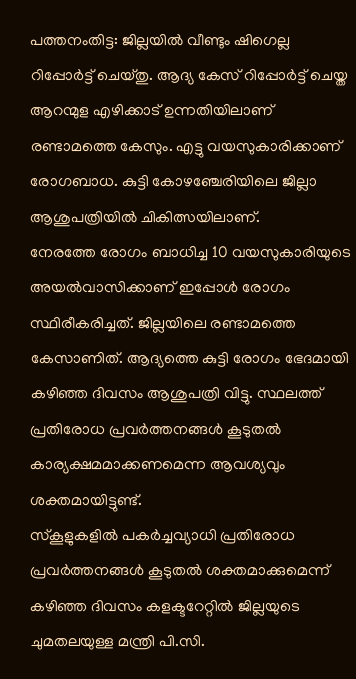പത്തനംതിട്ട: ജില്ലയിൽ വീണ്ടും ഷിഗെല്ല റിപ്പോർട്ട് ചെയ്തു. ആദ്യ കേസ് റിപ്പോർട്ട് ചെയ്ത ആറന്മുള എഴിക്കാട് ഉന്നതിയിലാണ് രണ്ടാമത്തെ കേസും. എട്ടു വയസുകാരിക്കാണ് രോഗബാധ. കുട്ടി കോഴഞ്ചേരിയിലെ ജില്ലാ ആശുപത്രിയിൽ ചികിത്സയിലാണ്.
നേരത്തേ രോഗം ബാധിച്ച 10 വയസുകാരിയുടെ അയൽവാസിക്കാണ് ഇപ്പോൾ രോഗം സ്ഥിരീകരിച്ചത്. ജില്ലയിലെ രണ്ടാമത്തെ കേസാണിത്. ആദ്യത്തെ കുട്ടി രോഗം ഭേദമായി കഴിഞ്ഞ ദിവസം ആശുപത്രി വിട്ടു. സ്ഥലത്ത് പ്രതിരോധ പ്രവർത്തനങ്ങൾ കൂടുതൽ കാര്യക്ഷമമാക്കണമെന്ന ആവശ്യവും ശക്തമായിട്ടുണ്ട്.
സ്കൂളുകളിൽ പകർച്ചവ്യാധി പ്രതിരോധ പ്രവർത്തനങ്ങൾ കൂടുതൽ ശക്തമാക്കുമെന്ന് കഴിഞ്ഞ ദിവസം കളക്ടറേറ്റിൽ ജില്ലയുടെ ചുമതലയുള്ള മന്ത്രി പി.സി.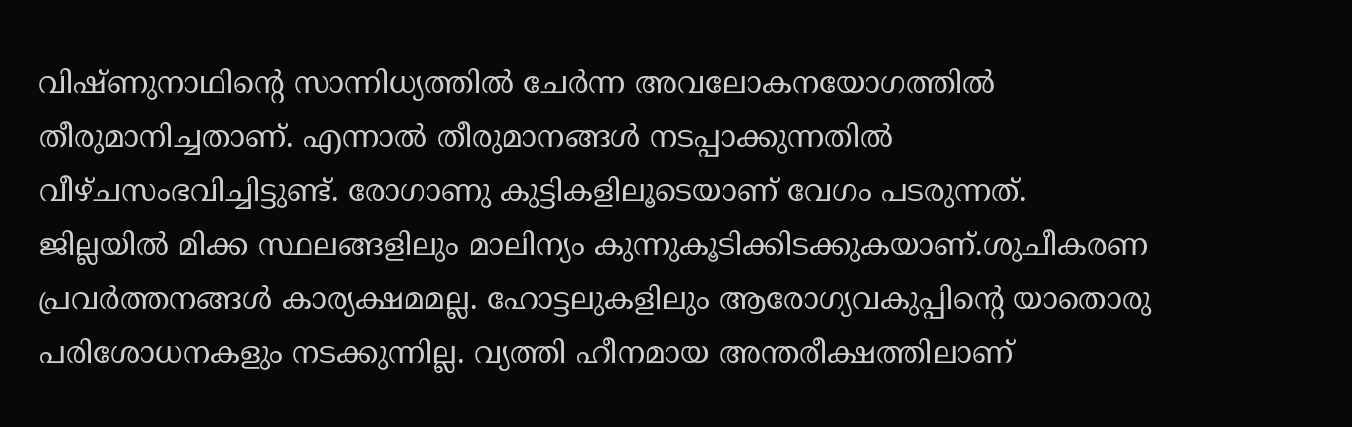വിഷ്ണുനാഥിന്റെ സാന്നിധ്യത്തിൽ ചേർന്ന അവലോകനയോഗത്തിൽ തീരുമാനിച്ചതാണ്. എന്നാൽ തീരുമാനങ്ങൾ നടപ്പാക്കുന്നതിൽ വീഴ്ചസംഭവിച്ചിട്ടുണ്ട്. രോഗാണു കുട്ടികളിലൂടെയാണ് വേഗം പടരുന്നത്.
ജില്ലയിൽ മിക്ക സ്ഥലങ്ങളിലും മാലിന്യം കുന്നുകൂടിക്കിടക്കുകയാണ്.ശുചീകരണ പ്രവർത്തനങ്ങൾ കാര്യക്ഷമമല്ല. ഹോട്ടലുകളിലും ആരോഗ്യവകുപ്പിന്റെ യാതൊരു പരിശോധനകളും നടക്കുന്നില്ല. വ്യത്തി ഹീനമായ അന്തരീക്ഷത്തിലാണ്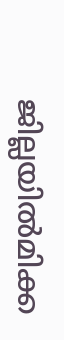ജില്ലയിൽമിക്ക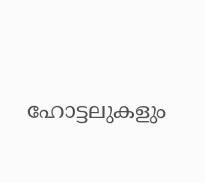ഹോട്ടലുകളും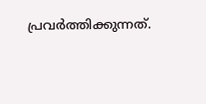പ്രവർത്തിക്കുന്നത്.